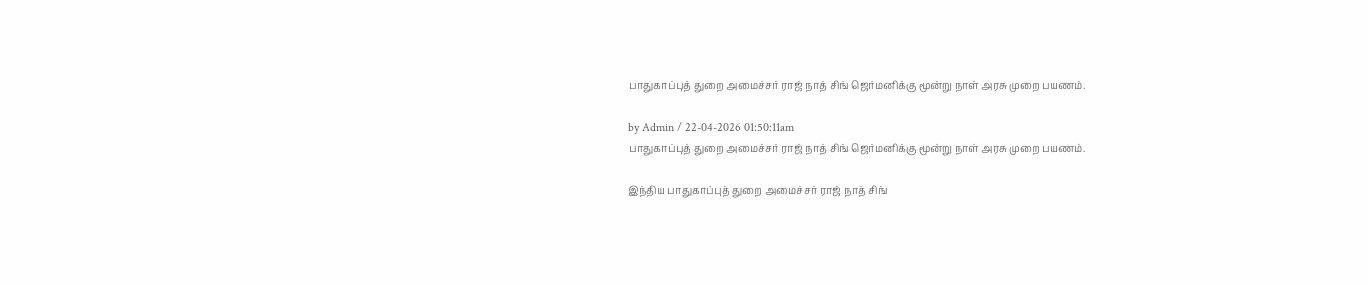பாதுகாப்புத் துறை அமைச்சர் ராஜ் நாத் சிங் ஜெர்மனிக்கு மூன்று நாள் அரசு முறை பயணம்.

by Admin / 22-04-2026 01:50:11am
பாதுகாப்புத் துறை அமைச்சர் ராஜ் நாத் சிங் ஜெர்மனிக்கு மூன்று நாள் அரசு முறை பயணம்.

இந்திய பாதுகாப்புத் துறை அமைச்சர் ராஜ் நாத் சிங்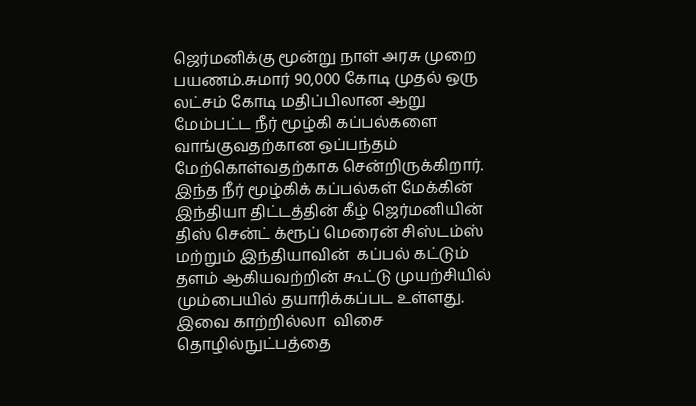ஜெர்மனிக்கு மூன்று நாள் அரசு முறை பயணம்.சுமார் 90,000 கோடி முதல் ஒரு லட்சம் கோடி மதிப்பிலான ஆறு மேம்பட்ட நீர் மூழ்கி கப்பல்களை வாங்குவதற்கான ஒப்பந்தம் மேற்கொள்வதற்காக சென்றிருக்கிறார். இந்த நீர் மூழ்கிக் கப்பல்கள் மேக்கின் இந்தியா திட்டத்தின் கீழ் ஜெர்மனியின் திஸ் சென்ட் க்ரூப் மெரைன் சிஸ்டம்ஸ் மற்றும் இந்தியாவின்  கப்பல் கட்டும் தளம் ஆகியவற்றின் கூட்டு முயற்சியில் மும்பையில் தயாரிக்கப்பட உள்ளது.  இவை காற்றில்லா  விசை தொழில்நுட்பத்தை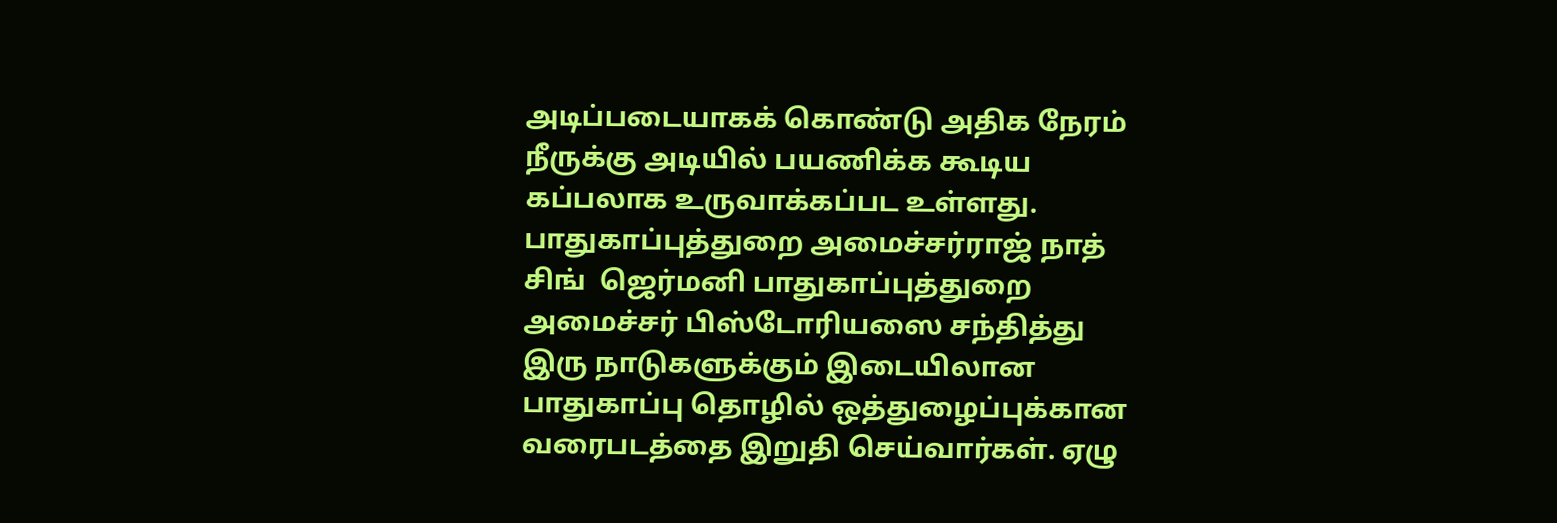அடிப்படையாகக் கொண்டு அதிக நேரம் நீருக்கு அடியில் பயணிக்க கூடிய கப்பலாக உருவாக்கப்பட உள்ளது. பாதுகாப்புத்துறை அமைச்சர்ராஜ் நாத் சிங்  ஜெர்மனி பாதுகாப்புத்துறை அமைச்சர் பிஸ்டோரியஸை சந்தித்து இரு நாடுகளுக்கும் இடையிலான பாதுகாப்பு தொழில் ஒத்துழைப்புக்கான வரைபடத்தை இறுதி செய்வார்கள். ஏழு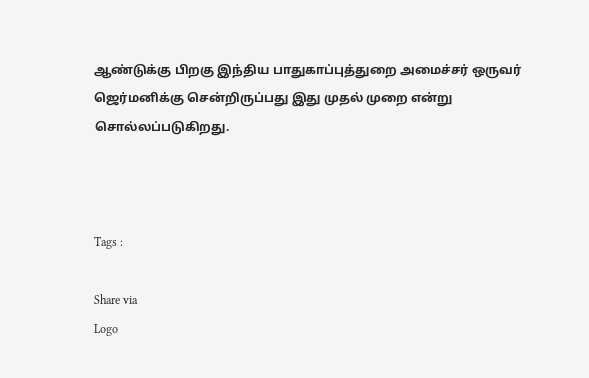ஆண்டுக்கு பிறகு இந்திய பாதுகாப்புத்துறை அமைச்சர் ஒருவர் ஜெர்மனிக்கு சென்றிருப்பது இது முதல் முறை என்று சொல்லப்படுகிறது.



Tags :

Share via
Logo